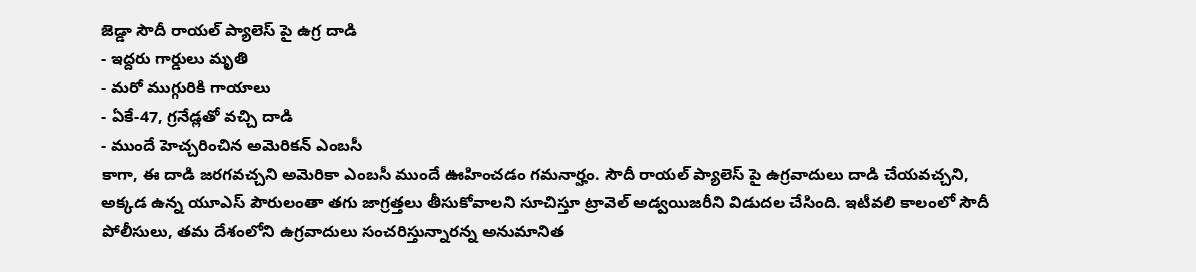జెడ్డా సౌదీ రాయల్ ప్యాలెస్ పై ఉగ్ర దాడి
- ఇద్దరు గార్డులు మృతి
- మరో ముగ్గురికి గాయాలు
- ఏకే-47, గ్రనేడ్లతో వచ్చి దాడి
- ముందే హెచ్చరించిన అమెరికన్ ఎంబసీ
కాగా, ఈ దాడి జరగవచ్చని అమెరికా ఎంబసీ ముందే ఊహించడం గమనార్హం. సౌదీ రాయల్ ప్యాలెస్ పై ఉగ్రవాదులు దాడి చేయవచ్చని, అక్కడ ఉన్న యూఎస్ పౌరులంతా తగు జాగ్రత్తలు తీసుకోవాలని సూచిస్తూ ట్రావెల్ అడ్వయిజరీని విడుదల చేసింది. ఇటీవలి కాలంలో సౌదీ పోలీసులు, తమ దేశంలోని ఉగ్రవాదులు సంచరిస్తున్నారన్న అనుమానిత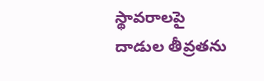స్థావరాలపై దాడుల తీవ్రతను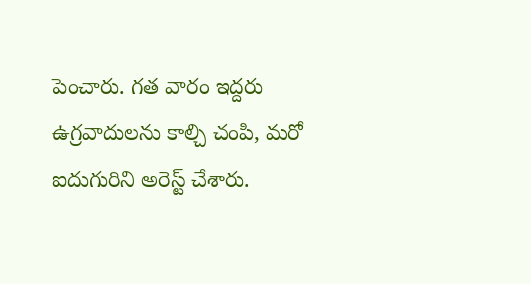పెంచారు. గత వారం ఇద్దరు ఉగ్రవాదులను కాల్చి చంపి, మరో ఐదుగురిని అరెస్ట్ చేశారు.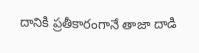దానికి ప్రతీకారంగానే తాజా దాడి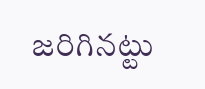జరిగినట్టు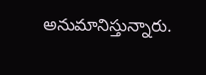అనుమానిస్తున్నారు.